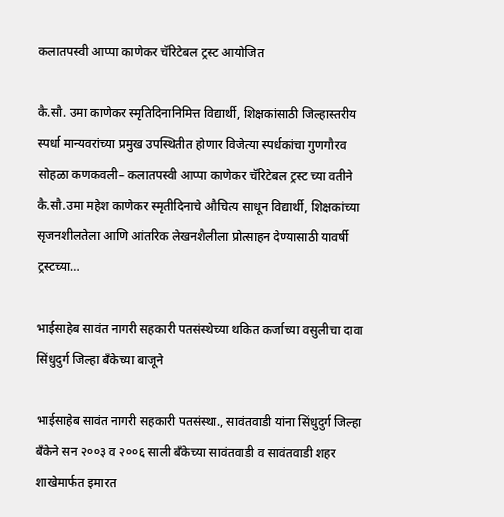कलातपस्वी आप्पा काणेकर चॅरिटेबल ट्रस्ट आयोजित

कै.सौ. उमा काणेकर स्मृतिदिनानिमित्त विद्यार्थी, शिक्षकांसाठी जिल्हास्तरीय स्पर्धा मान्यवरांच्या प्रमुख उपस्थितीत होणार विजेत्या स्पर्धकांचा गुणगौरव सोहळा कणकवली– कलातपस्वी आप्पा काणेकर चॅरिटेबल ट्रस्ट च्या वतीने कै.सौ.उमा महेश काणेकर स्मृतीदिनाचे औचित्य साधून विद्यार्थी, शिक्षकांच्या सृजनशीलतेला आणि आंतरिक लेखनशैलीला प्रोत्साहन देण्यासाठी यावर्षी ट्रस्टच्या…

भाईसाहेब सावंत नागरी सहकारी पतसंस्थेच्या थकित कर्जाच्या वसुलीचा दावा सिंधुदुर्ग जिल्हा बँकेच्या बाजूने

भाईसाहेब सावंत नागरी सहकारी पतसंस्था., सावंतवाडी यांना सिंधुदुर्ग जिल्हा बँकेने सन २००३ व २००६ साली बँकेच्या सावंतवाडी व सावंतवाडी शहर शाखेमार्फत इमारत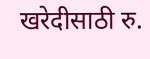खरेदीसाठी रु.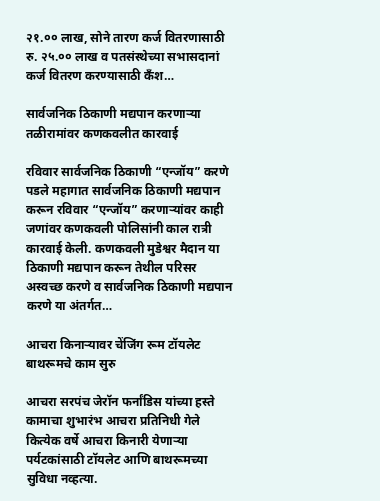२१.०० लाख, सोने तारण कर्ज वितरणासाठी रु. २५.०० लाख व पतसंस्थेच्या सभासदानां कर्ज वितरण करण्यासाठी कँश…

सार्वजनिक ठिकाणी मद्यपान करणाऱ्या तळीरामांवर कणकवलीत कारवाई

रविवार सार्वजनिक ठिकाणी “एन्जॉय” करणे पडले महागात सार्वजनिक ठिकाणी मद्यपान करून रविवार “एन्जॉय” करणाऱ्यांवर काही जणांवर कणकवली पोलिसांनी काल रात्री कारवाई केली. कणकवली मुडेश्वर मैदान या ठिकाणी मद्यपान करून तेथील परिसर अस्वच्छ करणे व सार्वजनिक ठिकाणी मद्यपान करणे या अंतर्गत…

आचरा किनाऱ्यावर चेंजिंग रूम टॉयलेट बाथरूमचे काम सुरु

आचरा सरपंच जेरॉन फर्नांडिस यांच्या हस्ते कामाचा शुभारंभ आचरा प्रतिनिधी गेले कित्येक वर्षे आचरा किनारी येणाऱ्या पर्यटकांसाठी टॉयलेट आणि बाथरूमच्या सुविधा नव्हत्या.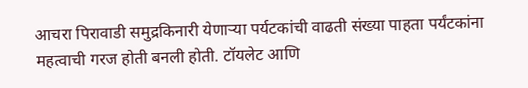आचरा पिरावाडी समुद्रकिनारी येणाऱ्या पर्यटकांची वाढती संख्या पाहता पर्यंटकांना महत्वाची गरज होती बनली होती. टॉयलेट आणि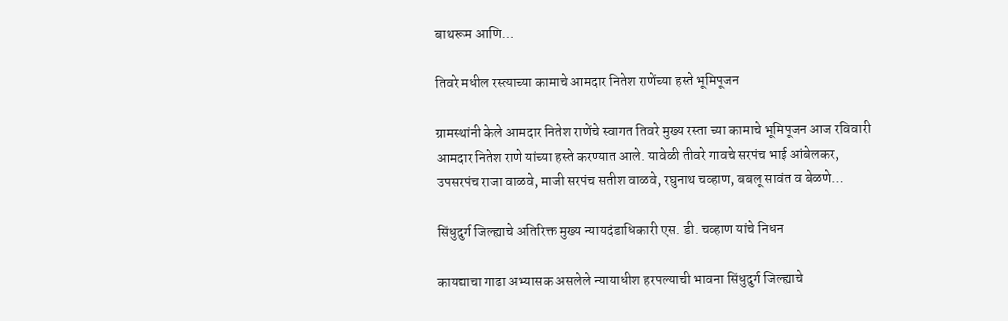बाथरूम आणि…

तिवरे मधील रस्त्याच्या कामाचे आमदार नितेश राणेंच्या हस्ते भूमिपूजन

ग्रामस्थांनी केले आमदार नितेश राणेंचे स्वागत तिवरे मुख्य रस्ता च्या कामाचे भूमिपूजन आज रविवारी आमदार नितेश राणे यांच्या हस्ते करण्यात आले. यावेळी तीवरे गावचे सरपंच भाई आंबेलकर, उपसरपंच राजा वाळवे, माजी सरपंच सतीश वाळवे, रघुनाथ चव्हाण, बबलू सावंत व बेळणे…

सिंधुदुर्ग जिल्ह्याचे अतिरिक्त मुख्य न्यायदंडाधिकारी एस. डी. चव्हाण यांचे निधन

कायद्याचा गाढा अभ्यासक असलेले न्यायाधीश हरपल्याची भावना सिंधुदुर्ग जिल्ह्याचे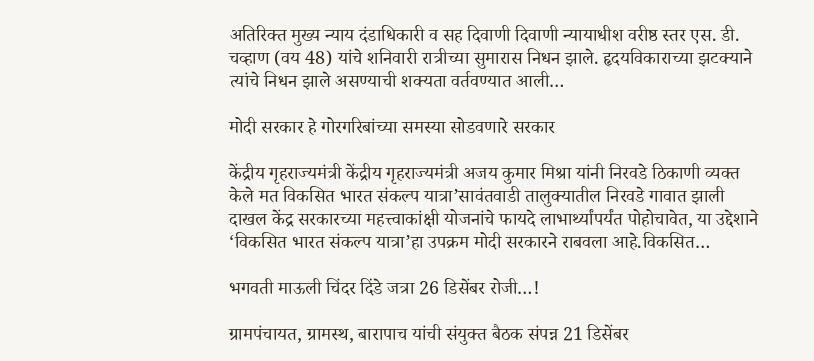अतिरिक्त मुख्य न्याय दंडाधिकारी व सह दिवाणी दिवाणी न्यायाधीश वरीष्ठ स्तर एस. डी. चव्हाण (वय 48) यांचे शनिवारी रात्रीच्या सुमारास निधन झाले. हृदयविकाराच्या झटक्याने त्यांचे निधन झाले असण्याची शक्यता वर्तवण्यात आली…

मोदी सरकार हे गोरगरिबांच्या समस्या सोडवणारे सरकार

केंद्रीय गृहराज्यमंत्री केंद्रीय गृहराज्यमंत्री अजय कुमार मिश्रा यांनी निरवडे ठिकाणी व्यक्त केले मत विकसित भारत संकल्प यात्रा’सावंतवाडी तालुक्यातील निरवडे गावात झाली दाखल केंद्र सरकारच्या महत्त्वाकांक्षी योजनांचे फायदे लाभार्थ्यांपर्यंत पोहोचावेत, या उद्देशाने ‘विकसित भारत संकल्प यात्रा’हा उपक्रम मोदी सरकारने राबवला आहे.विकसित…

भगवती माऊली चिंदर दिंडे जत्रा 26 डिसेंबर रोजी…!

ग्रामपंचायत, ग्रामस्थ, बारापाच यांची संयुक्त बैठक संपन्न 21 डिसेंबर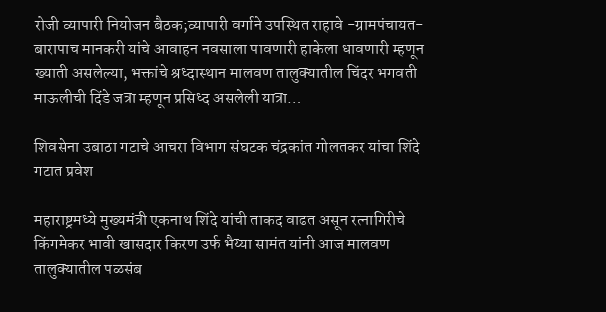रोजी व्यापारी नियोजन बैठक;व्यापारी वर्गाने उपस्थित राहावे -ग्रामपंचायत-बारापाच मानकरी यांचे आवाहन नवसाला पावणारी हाकेला धावणारी म्हणून ख्याती असलेल्या, भक्तांचे श्रध्दास्थान मालवण तालुक्यातील चिंदर भगवती माऊलीची दिंडे जत्रा म्हणून प्रसिध्द असलेली यात्रा…

शिवसेना उबाठा गटाचे आचरा विभाग संघटक चंद्रकांत गोलतकर यांचा शिंदे गटात प्रवेश

महाराष्ट्रमध्ये मुख्यमंत्री एकनाथ शिंदे यांची ताकद वाढत असून रत्नागिरीचे किंगमेकर भावी खासदार किरण उर्फ भैय्या सामंत यांनी आज मालवण तालुक्यातील पळसंब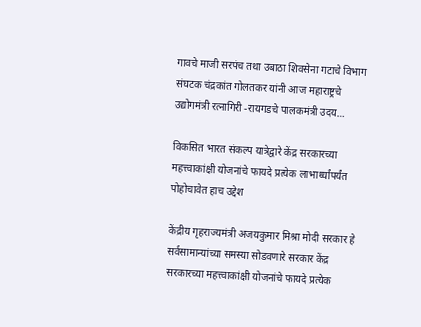गावचे माजी सरपंच तथा उबाठा शिवसेना गटाचे विभाग संघटक चंद्रकांत गोलतकर यांनी आज महाराष्ट्रचे उद्योगमंत्री रत्नागिरी -रायगडचे पालकमंत्री उदय…

विकसित भारत संकल्प यात्रेद्वारे केंद्र सरकारच्या महत्त्वाकांक्षी योजनांचे फायदे प्रत्येक लाभार्थ्यांपर्यंत पोहोचावेत हाच उद्देश

केंद्रीय गृहराज्यमंत्री अजयकुमार मिश्रा मोदी सरकार हे सर्वसामान्यांच्या समस्या सोडवणारे सरकार केंद्र सरकारच्या महत्त्वाकांक्षी योजनांचे फायदे प्रत्येक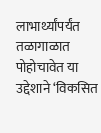लाभार्थ्यांपर्यंत तळागाळात पोहोचावेत या उद्देशाने ‘विकसित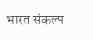भारत संकल्प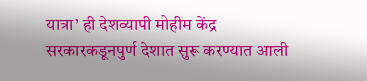यात्रा’ ही देशव्यापी मोहीम केंद्र सरकारकडूनपुर्ण देशात सुरू करण्यात आली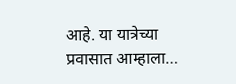आहे. या यात्रेच्या प्रवासात आम्हाला…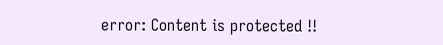error: Content is protected !!